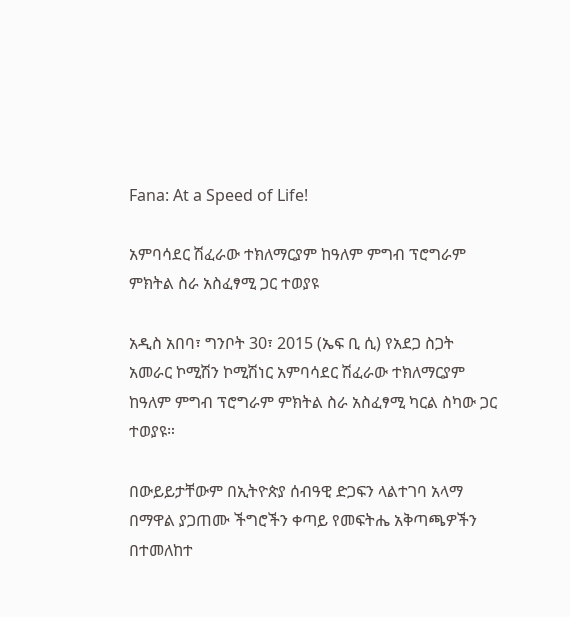Fana: At a Speed of Life!

አምባሳደር ሽፈራው ተክለማርያም ከዓለም ምግብ ፕሮግራም ምክትል ስራ አስፈፃሚ ጋር ተወያዩ

አዲስ አበባ፣ ግንቦት 30፣ 2015 (ኤፍ ቢ ሲ) የአደጋ ስጋት አመራር ኮሚሽን ኮሚሽነር አምባሳደር ሽፈራው ተክለማርያም ከዓለም ምግብ ፕሮግራም ምክትል ስራ አስፈፃሚ ካርል ስካው ጋር ተወያዩ።

በውይይታቸውም በኢትዮጵያ ሰብዓዊ ድጋፍን ላልተገባ አላማ በማዋል ያጋጠሙ ችግሮችን ቀጣይ የመፍትሔ አቅጣጫዎችን በተመለከተ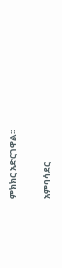ምክክር አድርገዋል፡፡

አምባሳደር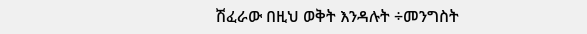ሽፈራው በዚህ ወቅት እንዳሉት ÷መንግስት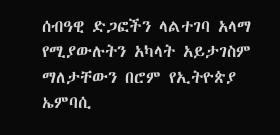ሰብዓዊ ድጋፎችን ላልተገባ አላማ የሚያውሉትን አካላት አይታገስም ማለታቸውን በሮም የኢትዮጵያ ኤምባሲ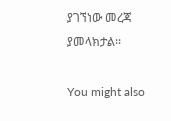ያገኘነው መረጃ ያመላክታል፡፡

You might also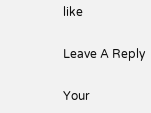like

Leave A Reply

Your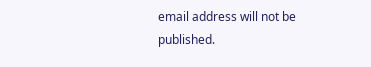email address will not be published.